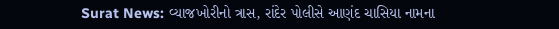Surat News: વ્યાજખોરીનો ત્રાસ, રાંદેર પોલીસે આણંદ ચાસિયા નામના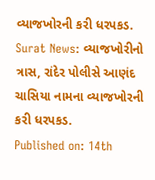વ્યાજખોરની કરી ધરપકડ.
Surat News: વ્યાજખોરીનો ત્રાસ, રાંદેર પોલીસે આણંદ ચાસિયા નામના વ્યાજખોરની કરી ધરપકડ.
Published on: 14th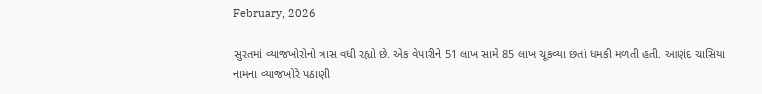February, 2026

સુરતમાં વ્યાજખોરોનો ત્રાસ વધી રહ્યો છે. એક વેપારીને 51 લાખ સામે 85 લાખ ચૂકવ્યા છતાં ધમકી મળતી હતી. આણંદ ચાસિયા નામના વ્યાજખોરે પઠાણી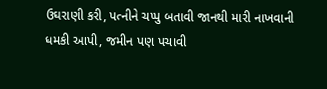ઉઘરાણી કરી, પત્નીને ચપ્પુ બતાવી જાનથી મારી નાખવાની ધમકી આપી, જમીન પણ પચાવી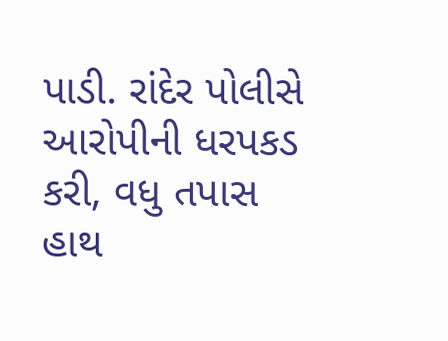પાડી. રાંદેર પોલીસે આરોપીની ધરપકડ કરી, વધુ તપાસ હાથ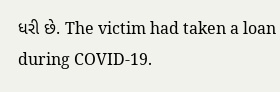ધરી છે. The victim had taken a loan during COVID-19.